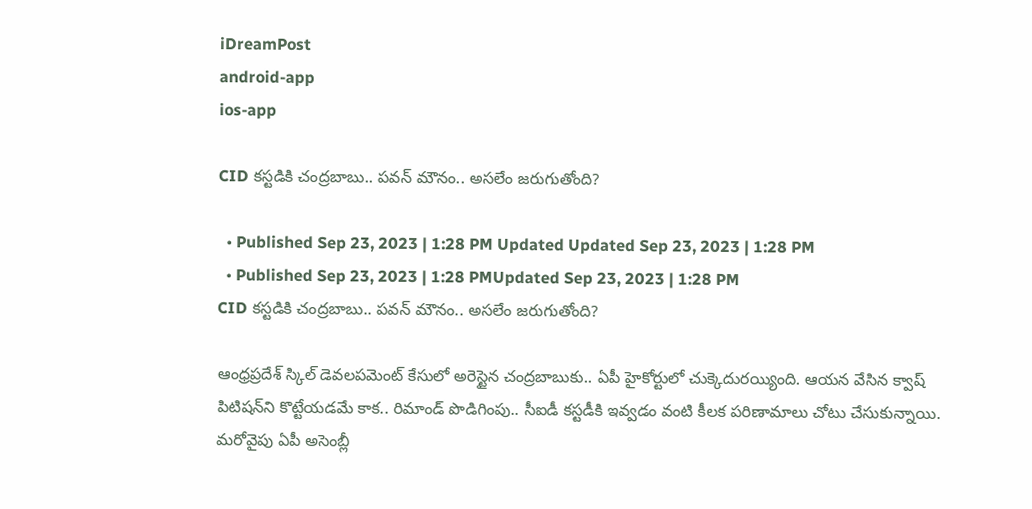iDreamPost
android-app
ios-app

CID కస్టడికి చంద్రబాబు.. పవన్‌ మౌనం.. అసలేం జరుగుతోంది?

  • Published Sep 23, 2023 | 1:28 PM Updated Updated Sep 23, 2023 | 1:28 PM
  • Published Sep 23, 2023 | 1:28 PMUpdated Sep 23, 2023 | 1:28 PM
CID కస్టడికి చంద్రబాబు.. పవన్‌ మౌనం.. అసలేం జరుగుతోంది?

ఆంధ్రప్రదేశ్‌ స్కిల్‌ డెవలపమెంట్‌ కేసులో అరెస్టైన చంద్రబాబుకు.. ఏపీ హైకోర్టులో చుక్కెదురయ్యింది. ఆయన వేసిన క్వాష్‌ పిటిషన్‌ని కొట్టేయడమే కాక.. రిమాండ్‌ పొడిగింపు.. సీఐడీ కస్టడీకి ఇవ్వడం వంటి కీలక పరిణామాలు చోటు చేసుకున్నాయి. మరోవైపు ఏపీ అసెంబ్లీ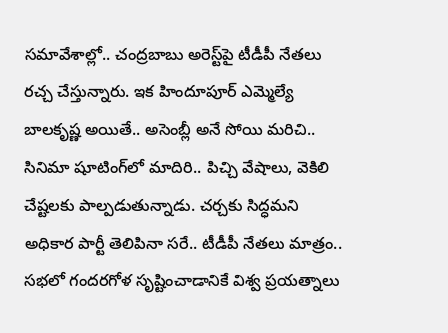సమావేశాల్లో.. చంద్రబాబు అరెస్ట్‌పై టీడీపీ నేతలు రచ్చ చేస్తున్నారు. ఇక హిందూపూర్‌ ఎమ్మెల్యే బాలకృష్ణ అయితే.. అసెంబ్లీ అనే సోయి మరిచి.. సినిమా షూటింగ్‌లో మాదిరి.. పిచ్చి వేషాలు, వెకిలి చేష్టలకు పాల్పడుతున్నాడు. చర్చకు సిద్ధమని అధికార పార్టీ తెలిపినా సరే.. టీడీపీ నేతలు మాత్రం.. సభలో గందరగోళ సృష్టించాడానికే విశ్వ ప్రయత్నాలు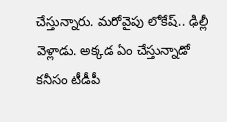చేస్తున్నారు. మరోవైపు లోకేష్‌.. ఢిల్లీ వెళ్లాడు. అక్కడ ఏం చేస్తున్నాడో కనీసం టీడీపీ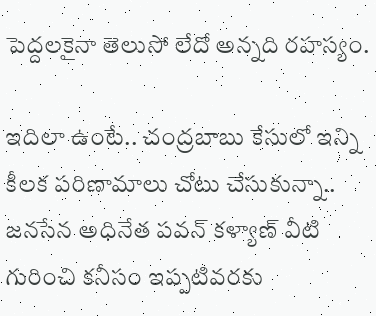పెద్దలకైనా తెలుసో లేదో అన్నది రహస్యం.

ఇదిలా ఉంటే.. చంద్రబాబు కేసులో ఇన్ని కీలక పరిణామాలు చోటు చేసుకున్నా.. జనసేన అధినేత పవన్‌ కళ్యాణ్‌ వీటి గురించి కనీసం ఇప్పటివరకు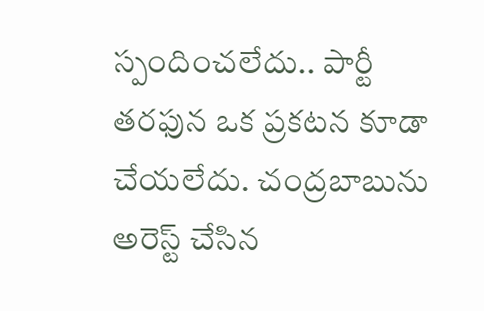స్పందించలేదు.. పార్టీ తరఫున ఒక ప్రకటన కూడా చేయలేదు. చంద్రబాబును అరెస్ట్‌ చేసిన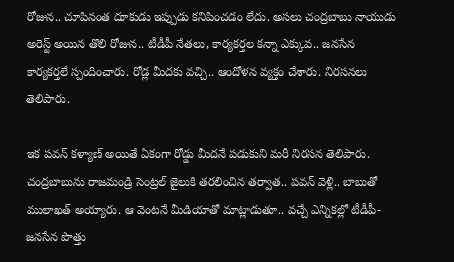రోజున.. చూపినంత దూకుడు ఇప్పుడు కనిపించడం లేదు. అసలు చంద్రబాబు నాయుడు అరెస్ట్‌ అయిన తొలి రోజున.. టీడీపీ నేతలు, కార్యకర్తల కన్నా ఎక్కువ.. జనసేన కార్యకర్తలే స్పందించారు. రోడ్ల మీదకు వచ్చి.. ఆందోళన వ్యక్తం చేశారు. నిరసనలు తెలిపారు.

ఇక పవన్‌ కళ్యాణ్‌ అయితే ఏకంగా రోడ్డు మీదనే పడుకుని మరీ నిరసన తెలిపారు. చంద్రబాబును రాజమండ్రి సెంట్రల్‌ జైలుకి తరలించిన తర్వాత.. పవన్‌ వెళ్లి.. బాబుతో ములాఖత్‌ అయ్యారు. ఆ వెంటనే మీడియాతో మాట్లాడుతూ.. వచ్చే ఎన్నికల్లో టీడీపీ-జనసేన పొత్తు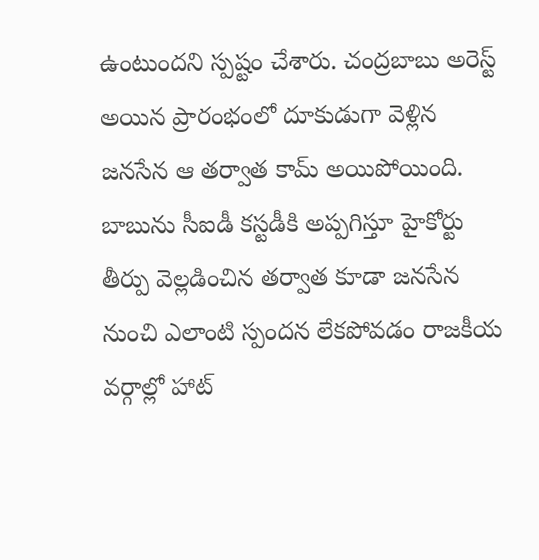ఉంటుందని స్పష్టం చేశారు. చంద్రబాబు అరెస్ట్‌ అయిన ప్రారంభంలో దూకుడుగా వెళ్లిన జనసేన ఆ తర్వాత కామ్‌ అయిపోయింది. బాబును సీఐడీ కస్టడీకి అప్పగిస్తూ హైకోర్టు తీర్పు వెల్లడించిన తర్వాత కూడా జనసేన నుంచి ఎలాంటి స్పందన లేకపోవడం రాజకీయ వర్గాల్లో హాట్‌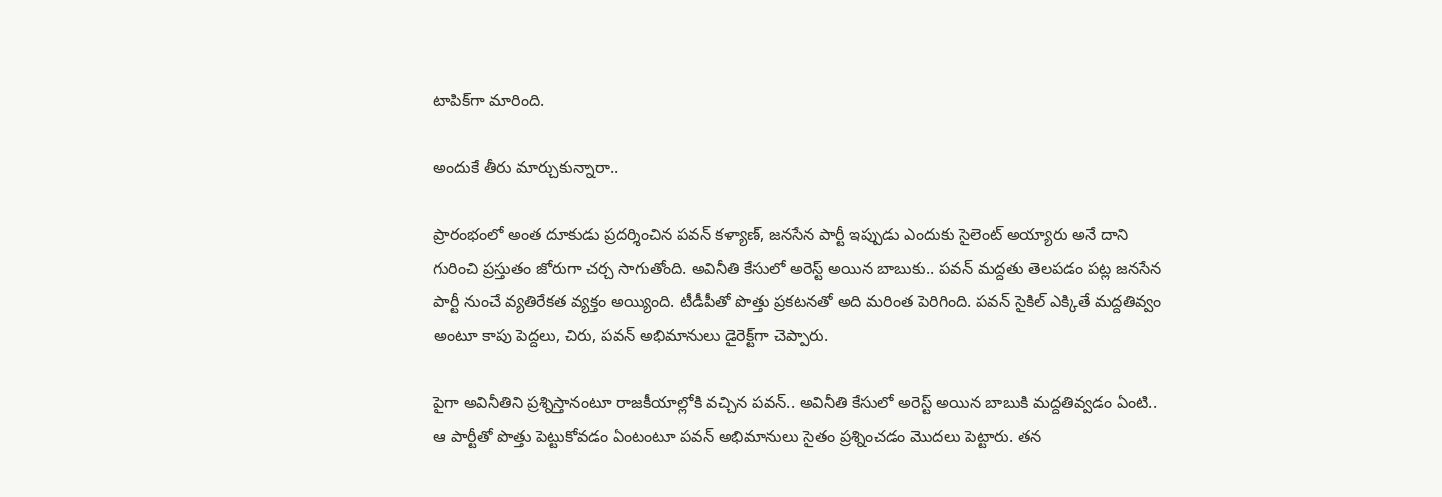టాపిక్‌గా మారింది.

అందుకే తీరు మార్చుకున్నారా..

ప్రారంభంలో అంత దూకుడు ప్రదర్శించిన పవన్‌ కళ్యాణ్‌, జనసేన పార్టీ ఇప్పుడు ఎందుకు సైలెంట్‌ అయ్యారు అనే దాని గురించి ప్రస్తుతం జోరుగా చర్చ సాగుతోంది. అవినీతి కేసులో అరెస్ట్‌ అయిన బాబుకు.. పవన్‌ మద్దతు తెలపడం పట్ల జనసేన పార్టీ నుంచే వ్యతిరేకత వ్యక్తం అయ్యింది. టీడీపీతో పొత్తు ప్రకటనతో అది మరింత పెరిగింది. పవన్‌ సైకిల్‌ ఎక్కితే మద్దతివ్వం అంటూ కాపు పెద్దలు, చిరు, పవన్‌ అభిమానులు డైరెక్ట్‌గా చెప్పారు.

పైగా అవినీతిని ప్రశ్నిస్తానంటూ రాజకీయాల్లోకి వచ్చిన పవన్‌.. అవినీతి కేసులో అరెస్ట్‌ అయిన బాబుకి మద్దతివ్వడం ఏంటి.. ఆ పార్టీతో పొత్తు పెట్టుకోవడం ఏంటంటూ పవన్‌ అభిమానులు సైతం ప్రశ్నించడం మొదలు పెట్టారు. తన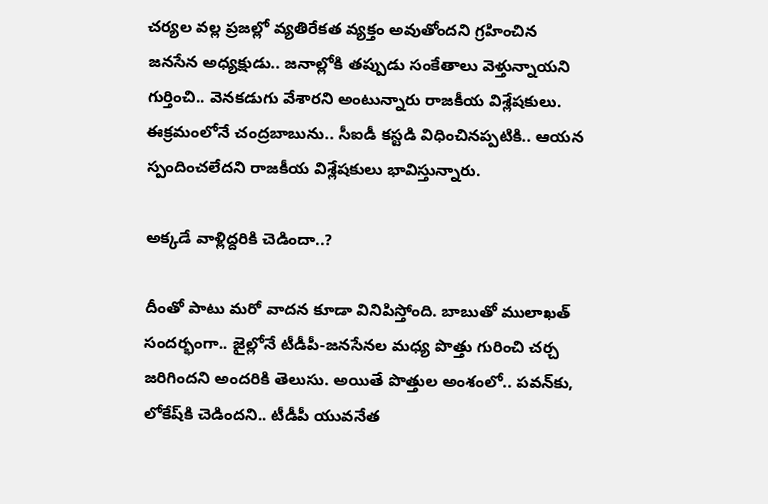చర్యల వల్ల ప్రజల్లో వ్యతిరేకత వ్యక్తం అవుతోందని గ్రహించిన జనసేన అధ్యక్షుడు.. జనాల్లోకి తప్పుడు సంకేతాలు వెళ్తున్నాయని గుర్తించి.. వెనకడుగు వేశారని అంటున్నారు రాజకీయ విశ్లేషకులు. ఈక్రమంలోనే చంద్రబాబును.. సీఐడీ కస్టడి విధించినప్పటికి.. ఆయన స్పందించలేదని రాజకీయ విశ్లేషకులు భావిస్తున్నారు.

అక్కడే వాళ్లిద్దరికి చెడిందా..?

దీంతో పాటు మరో వాదన కూడా వినిపిస్తోంది. బాబుతో ములాఖత్‌ సందర్భంగా.. జైల్లోనే టీడీపీ-జనసేనల మధ్య పొత్తు గురించి చర్చ జరిగిందని అందరికి తెలుసు. అయితే పొత్తుల అంశంలో.. పవన్‌కు, లోకేష్‌కి చెడిందని.. టీడీపీ యువనేత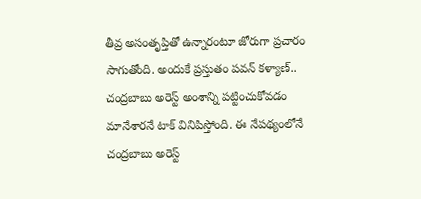తీవ్ర అసంతృప్తితో ఉన్నారంటూ జోరుగా ప్రచారం సాగుతోంది. అందుకే ప్రస్తుతం పవన్‌ కళ్యాణ్‌.. చంద్రబాబు అరెస్ట్‌ అంశాన్ని పట్టించుకోవడం మానేశారనే టాక్‌ వినిపిస్తోంది. ఈ నేపథ్యంలోనే చంద్రబాబు అరెస్ట్‌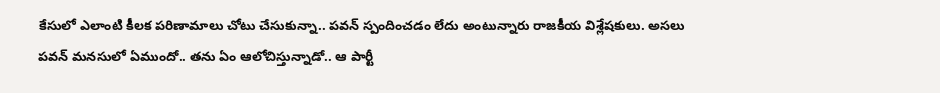కేసులో ఎలాంటి కీలక పరిణామాలు చోటు చేసుకున్నా.. పవన్‌ స్పందించడం లేదు అంటున్నారు రాజకీయ విశ్లేషకులు. అసలు పవన్‌ మనసులో ఏముందో.. తను ఏం ఆలోచిస్తున్నాడో.. ఆ పార్టీ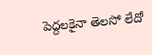పెద్దలకైనా తెలసో లేదో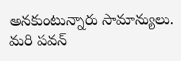అనకుంటున్నారు సామాన్యులు. మరి పవన్‌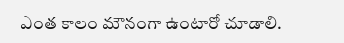ఎంత కాలం మౌనంగా ఉంటారో చూడాలి.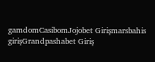gamdomCasibomJojobet Girişmarsbahis girişGrandpashabet Giriş